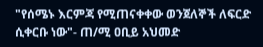"የሰሜኑ እርምጃ የሚጠናቀቀው ወንጀለኞች ለፍርድ ሲቀርቡ ነው"- ጠ/ሚ ዐቢይ አህመድ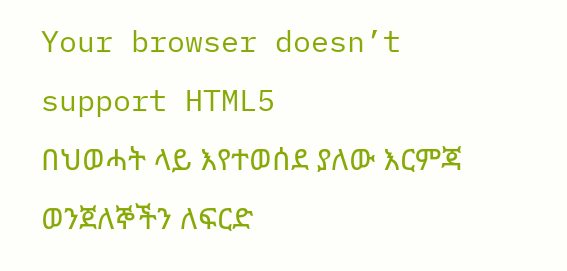Your browser doesn’t support HTML5
በህወሓት ላይ እየተወሰደ ያለው እርምጃ ወንጀለኞችን ለፍርድ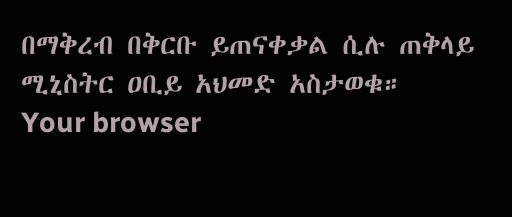በማቅረብ በቅርቡ ይጠናቀቃል ሲሉ ጠቅላይ ሚኒስትር ዐቢይ አህመድ አስታወቁ።
Your browser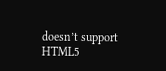doesn’t support HTML5